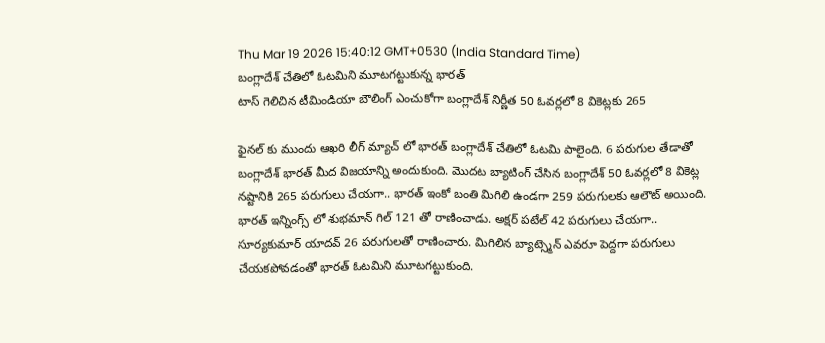Thu Mar 19 2026 15:40:12 GMT+0530 (India Standard Time)
బంగ్లాదేశ్ చేతిలో ఓటమిని మూటగట్టుకున్న భారత్
టాస్ గెలిచిన టీమిండియా బౌలింగ్ ఎంచుకోగా బంగ్లాదేశ్ నిర్ణీత 50 ఓవర్లలో 8 వికెట్లకు 265

ఫైనల్ కు ముందు ఆఖరి లీగ్ మ్యాచ్ లో భారత్ బంగ్లాదేశ్ చేతిలో ఓటమి పాలైంది. 6 పరుగుల తేడాతో బంగ్లాదేశ్ భారత్ మీద విజయాన్ని అందుకుంది. మొదట బ్యాటింగ్ చేసిన బంగ్లాదేశ్ 50 ఓవర్లలో 8 వికెట్ల నష్టానికి 265 పరుగులు చేయగా.. భారత్ ఇంకో బంతి మిగిలి ఉండగా 259 పరుగులకు ఆలౌట్ అయింది.
భారత్ ఇన్నింగ్స్ లో శుభమాన్ గిల్ 121 తో రాణించాడు. అక్షర్ పటేల్ 42 పరుగులు చేయగా.. సూర్యకుమార్ యాదవ్ 26 పరుగులతో రాణించారు. మిగిలిన బ్యాట్స్మెన్ ఎవరూ పెద్దగా పరుగులు చేయకపోవడంతో భారత్ ఓటమిని మూటగట్టుకుంది.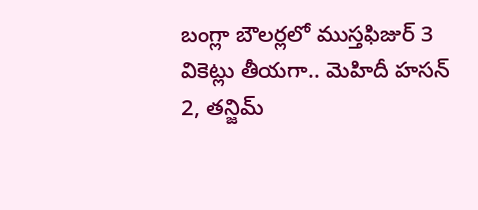బంగ్లా బౌలర్లలో ముస్తఫిజుర్ 3 వికెట్లు తీయగా.. మెహిదీ హసన్ 2, తన్జిమ్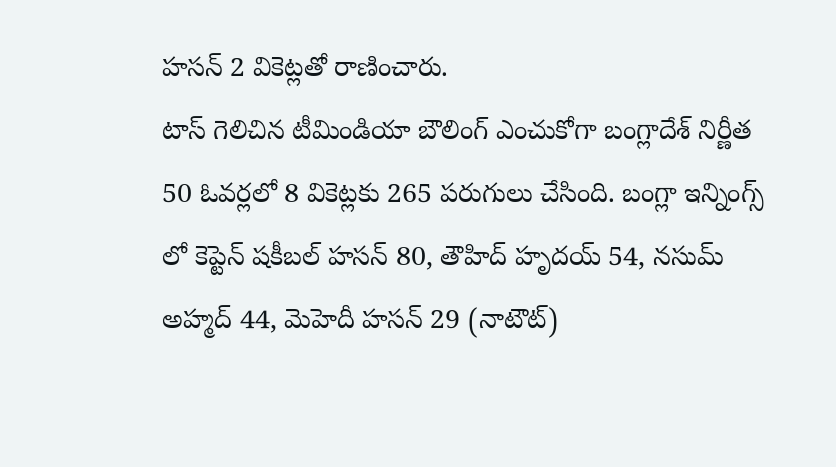హసన్ 2 వికెట్లతో రాణించారు.
టాస్ గెలిచిన టీమిండియా బౌలింగ్ ఎంచుకోగా బంగ్లాదేశ్ నిర్ణీత 50 ఓవర్లలో 8 వికెట్లకు 265 పరుగులు చేసింది. బంగ్లా ఇన్నింగ్స్ లో కెప్టెన్ షకీబల్ హసన్ 80, తౌహిద్ హృదయ్ 54, నసుమ్ అహ్మద్ 44, మెహెదీ హసన్ 29 (నాటౌట్)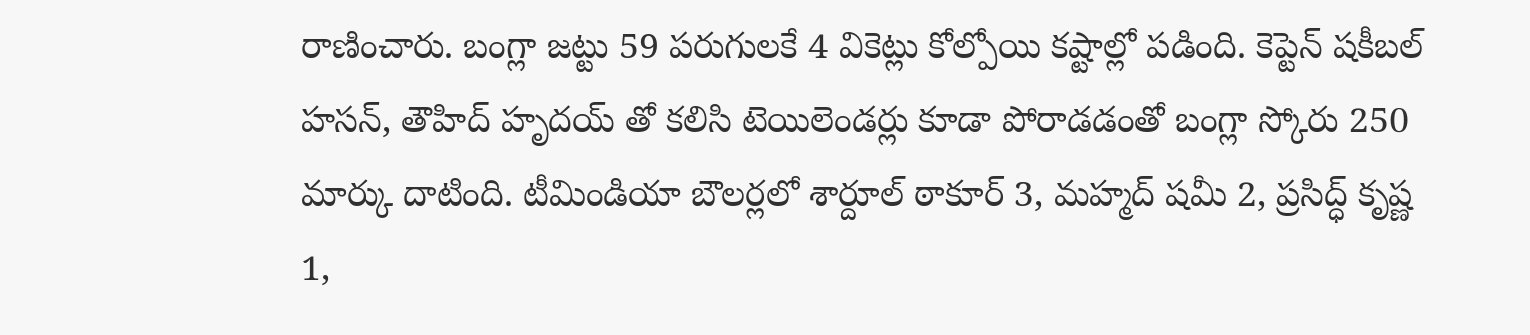రాణించారు. బంగ్లా జట్టు 59 పరుగులకే 4 వికెట్లు కోల్పోయి కష్టాల్లో పడింది. కెప్టెన్ షకీబల్ హసన్, తౌహిద్ హృదయ్ తో కలిసి టెయిలెండర్లు కూడా పోరాడడంతో బంగ్లా స్కోరు 250 మార్కు దాటింది. టీమిండియా బౌలర్లలో శార్దూల్ ఠాకూర్ 3, మహ్మద్ షమీ 2, ప్రసిద్ధ్ కృష్ణ 1,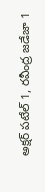అక్షర్ పటేల్ 1, రవీంద్ర జడేజా 1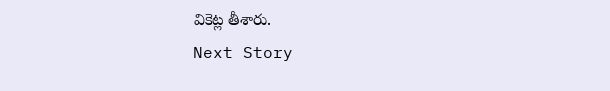వికెట్ల తీశారు.
Next Story